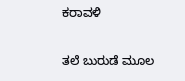ಕರಾವಳಿ

ತಲೆ ಬುರುಡೆ ಮೂಲ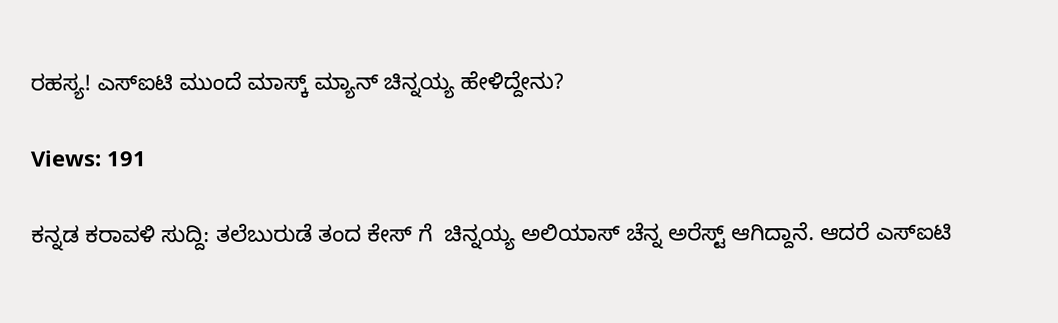ರಹಸ್ಯ! ಎಸ್ಐಟಿ ಮುಂದೆ ಮಾಸ್ಕ್ ಮ್ಯಾನ್ ಚಿನ್ನಯ್ಯ ಹೇಳಿದ್ದೇನು?

Views: 191

ಕನ್ನಡ ಕರಾವಳಿ ಸುದ್ದಿ: ತಲೆಬುರುಡೆ ತಂದ ಕೇಸ್ ಗೆ  ಚಿನ್ನಯ್ಯ ಅಲಿಯಾಸ್ ಚೆನ್ನ ಅರೆಸ್ಟ್ ಆಗಿದ್ದಾನೆ. ಆದರೆ ಎಸ್ಐಟಿ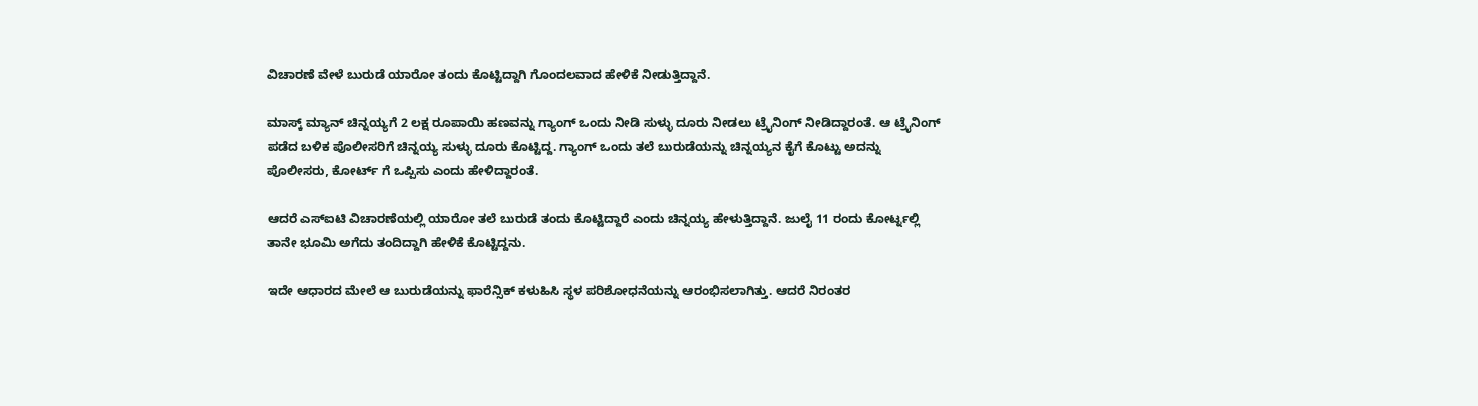ವಿಚಾರಣೆ ವೇಳೆ ಬುರುಡೆ ಯಾರೋ ತಂದು ಕೊಟ್ಟಿದ್ದಾಗಿ ಗೊಂದಲವಾದ ಹೇಳಿಕೆ ನೀಡುತ್ತಿದ್ದಾನೆ.

ಮಾಸ್ಕ್ ಮ್ಯಾನ್ ಚಿನ್ನಯ್ಯಗೆ 2 ಲಕ್ಷ ರೂಪಾಯಿ ಹಣವನ್ನು ಗ್ಯಾಂಗ್ ಒಂದು ನೀಡಿ ಸುಳ್ಳು ದೂರು ನೀಡಲು ಟ್ರೈನಿಂಗ್ ನೀಡಿದ್ದಾರಂತೆ. ಆ ಟ್ರೈನಿಂಗ್ ಪಡೆದ ಬಳಿಕ ಪೊಲೀಸರಿಗೆ ಚಿನ್ನಯ್ಯ ಸುಳ್ಳು ದೂರು ಕೊಟ್ಟಿದ್ದ. ಗ್ಯಾಂಗ್ ಒಂದು ತಲೆ ಬುರುಡೆಯನ್ನು ಚಿನ್ನಯ್ಯನ ಕೈಗೆ ಕೊಟ್ಟು ಅದನ್ನು ಪೊಲೀಸರು, ಕೋರ್ಟ್ ಗೆ ಒಪ್ಪಿಸು ಎಂದು ಹೇಳಿದ್ದಾರಂತೆ.

ಆದರೆ ಎಸ್ಐಟಿ ವಿಚಾರಣೆಯಲ್ಲಿ ಯಾರೋ ತಲೆ ಬುರುಡೆ ತಂದು ಕೊಟ್ಟಿದ್ದಾರೆ ಎಂದು ಚಿನ್ನಯ್ಯ ಹೇಳುತ್ತಿದ್ದಾನೆ. ಜುಲೈ 11 ರಂದು ಕೋರ್ಟ್ನಲ್ಲಿ ತಾನೇ ಭೂಮಿ ಅಗೆದು ತಂದಿದ್ದಾಗಿ ಹೇಳಿಕೆ ಕೊಟ್ಟಿದ್ದನು.

ಇದೇ ಆಧಾರದ ಮೇಲೆ ಆ ಬುರುಡೆಯನ್ನು ಫಾರೆನ್ಸಿಕ್ ಕಳುಹಿಸಿ ಸ್ಥಳ ಪರಿಶೋಧನೆಯನ್ನು ಆರಂಭಿಸಲಾಗಿತ್ತು. ಆದರೆ ನಿರಂತರ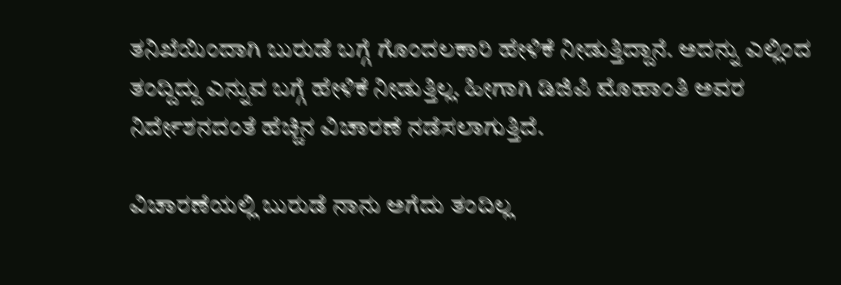ತನಿಖೆಯಿಂದಾಗಿ ಬುರುಡೆ ಬಗ್ಗೆ ಗೊಂದಲಕಾರಿ ಹೇಳಿಕೆ ನೀಡುತ್ತಿದ್ದಾನೆ. ಅದನ್ನು ಎಲ್ಲಿಂದ ತಂದ್ದಿದ್ದು ಎನ್ನುವ ಬಗ್ಗೆ ಹೇಳಿಕೆ ನೀಡುತ್ತಿಲ್ಲ. ಹೀಗಾಗಿ ಡಿಜಿಪಿ ಮೊಹಾಂತಿ ಅವರ ನಿರ್ದೇಶನದಂತೆ ಹೆಚ್ಚಿನ ವಿಚಾರಣೆ ನಡೆಸಲಾಗುತ್ತಿದೆ.

ವಿಚಾರಣೆಯಲ್ಲಿ ಬುರುಡೆ ನಾನು ಅಗೆದು ತಂದಿಲ್ಲ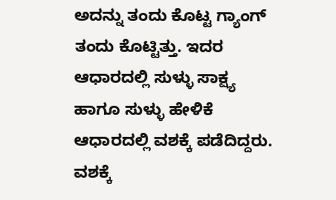ಅದನ್ನು ತಂದು ಕೊಟ್ಟ ಗ್ಯಾಂಗ್ ತಂದು ಕೊಟ್ಟಿತ್ತು. ಇದರ ಆಧಾರದಲ್ಲಿ ಸುಳ್ಳು ಸಾಕ್ಷ್ಯ ಹಾಗೂ ಸುಳ್ಳು ಹೇಳಿಕೆ ಆಧಾರದಲ್ಲಿ ವಶಕ್ಕೆ ಪಡೆದಿದ್ದರು. ವಶಕ್ಕೆ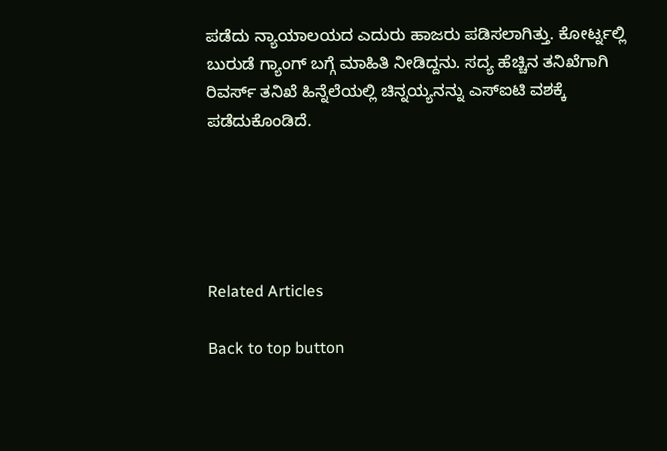ಪಡೆದು ನ್ಯಾಯಾಲಯದ ಎದುರು ಹಾಜರು ಪಡಿಸಲಾಗಿತ್ತು. ಕೋರ್ಟ್ನಲ್ಲಿ ಬುರುಡೆ ಗ್ಯಾಂಗ್ ಬಗ್ಗೆ ಮಾಹಿತಿ ನೀಡಿದ್ದನು. ಸದ್ಯ ಹೆಚ್ಚಿನ ತನಿಖೆಗಾಗಿ ರಿವರ್ಸ್ ತನಿಖೆ ಹಿನ್ನೆಲೆಯಲ್ಲಿ ಚಿನ್ನಯ್ಯನನ್ನು ಎಸ್ಐಟಿ ವಶಕ್ಕೆ ಪಡೆದುಕೊಂಡಿದೆ.





Related Articles

Back to top button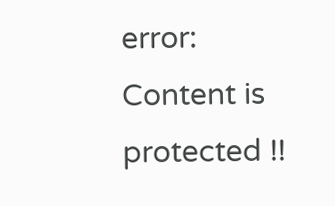error: Content is protected !!